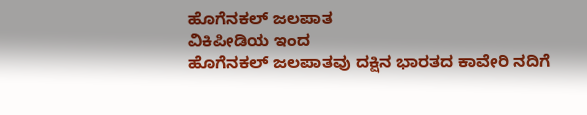ಹೊಗೆನಕಲ್ ಜಲಪಾತ
ವಿಕಿಪೀಡಿಯ ಇಂದ
ಹೊಗೆನಕಲ್ ಜಲಪಾತವು ದಕ್ಷಿನ ಭಾರತದ ಕಾವೇರಿ ನದಿಗೆ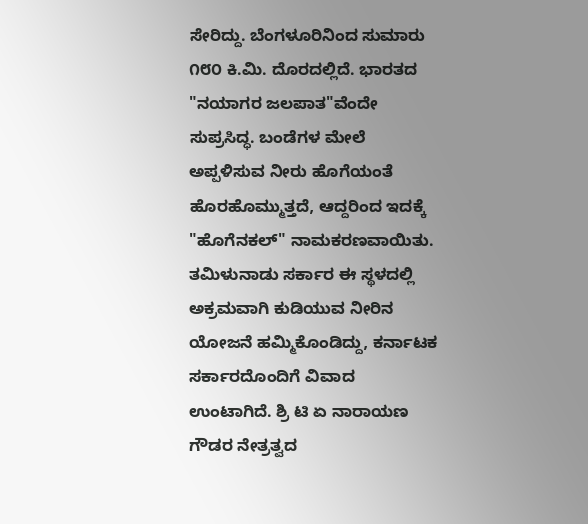ಸೇರಿದ್ದು. ಬೆಂಗಳೂರಿನಿಂದ ಸುಮಾರು ೧೮೦ ಕಿ.ಮಿ. ದೊರದಲ್ಲಿದೆ. ಭಾರತದ "ನಯಾಗರ ಜಲಪಾತ"ವೆಂದೇ ಸುಪ್ರಸಿದ್ಧ. ಬಂಡೆಗಳ ಮೇಲೆ ಅಪ್ಪಳಿಸುವ ನೀರು ಹೊಗೆಯಂತೆ ಹೊರಹೊಮ್ಮುತ್ತದೆ, ಆದ್ದರಿಂದ ಇದಕ್ಕೆ "ಹೊಗೆನಕಲ್" ನಾಮಕರಣವಾಯಿತು.
ತಮಿಳುನಾಡು ಸರ್ಕಾರ ಈ ಸ್ಥಳದಲ್ಲಿ ಅಕ್ರಮವಾಗಿ ಕುಡಿಯುವ ನೀರಿನ ಯೋಜನೆ ಹಮ್ಮಿಕೊಂಡಿದ್ದು, ಕರ್ನಾಟಕ ಸರ್ಕಾರದೊಂದಿಗೆ ವಿವಾದ ಉಂಟಾಗಿದೆ. ಶ್ರಿ ಟಿ ಏ ನಾರಾಯಣ ಗೌಡರ ನೇತ್ರತ್ವದ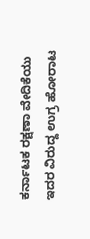ಕರ್ನಾಟಕ ರಕ್ಷಣಾ ವೇದಿಕೆಯು ಇದರ ವಿರುದ್ದ ಉಗ್ರ ಹೋರಾಟ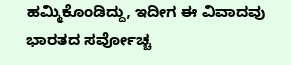ಹಮ್ಮಿಕೊಂಡಿದ್ದು, ಇದೀಗ ಈ ವಿವಾದವು ಭಾರತದ ಸರ್ವೋಚ್ಚ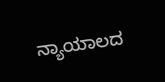ನ್ಯಾಯಾಲದ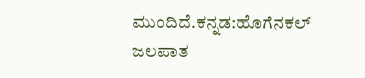ಮುಂದಿದೆ.ಕನ್ನಡ:ಹೊಗೆನಕಲ್ ಜಲಪಾತ